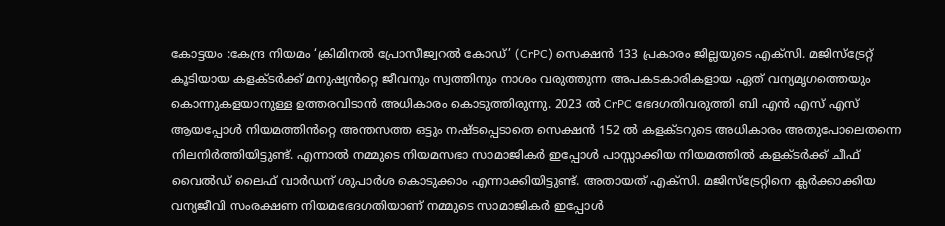കോട്ടയം :കേന്ദ്ര നിയമം ‘ക്രിമിനൽ പ്രോസീജ്വറൽ കോഡ്’ (CrPC) സെക്ഷൻ 133 പ്രകാരം ജില്ലയുടെ എക്സി. മജിസ്ട്രേറ്റ് കൂടിയായ കളക്ടർക്ക് മനുഷ്യൻറ്റെ ജീവനും സ്വത്തിനും നാശം വരുത്തുന്ന അപകടകാരികളായ ഏത് വന്യമൃഗത്തെയും കൊന്നുകളയാനുള്ള ഉത്തരവിടാൻ അധികാരം കൊടുത്തിരുന്നു. 2023 ൽ CrPC ഭേദഗതിവരുത്തി ബി എൻ എസ് എസ് ആയപ്പോൾ നിയമത്തിൻറ്റെ അന്തസത്ത ഒട്ടും നഷ്ടപ്പെടാതെ സെക്ഷൻ 152 ൽ കളക്ടറുടെ അധികാരം അതുപോലെതന്നെ നിലനിർത്തിയിട്ടുണ്ട്. എന്നാൽ നമ്മുടെ നിയമസഭാ സാമാജികർ ഇപ്പോൾ പാസ്സാക്കിയ നിയമത്തിൽ കളക്ടർക്ക് ചീഫ് വൈൽഡ് ലൈഫ് വാർഡന് ശുപാർശ കൊടുക്കാം എന്നാക്കിയിട്ടുണ്ട്. അതായത് എക്സി. മജിസ്ട്രേറ്റിനെ ക്ലർക്കാക്കിയ വന്യജീവി സംരക്ഷണ നിയമഭേദഗതിയാണ് നമ്മുടെ സാമാജികർ ഇപ്പോൾ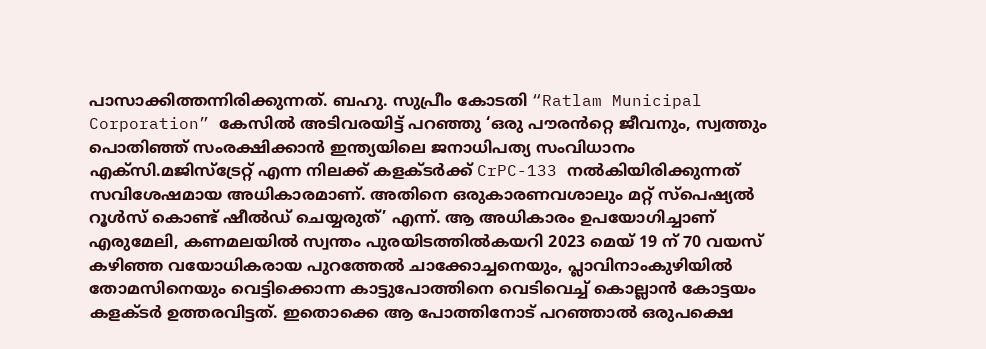പാസാക്കിത്തന്നിരിക്കുന്നത്. ബഹു. സുപ്രീം കോടതി “Ratlam Municipal Corporation” കേസിൽ അടിവരയിട്ട് പറഞ്ഞു ‘ഒരു പൗരൻറ്റെ ജീവനും, സ്വത്തും പൊതിഞ്ഞ് സംരക്ഷിക്കാൻ ഇന്ത്യയിലെ ജനാധിപത്യ സംവിധാനം എക്സി.മജിസ്ട്രേറ്റ് എന്ന നിലക്ക് കളക്ടർക്ക് CrPC-133 നൽകിയിരിക്കുന്നത് സവിശേഷമായ അധികാരമാണ്. അതിനെ ഒരുകാരണവശാലും മറ്റ് സ്പെഷ്യൽ റൂൾസ് കൊണ്ട് ഷീൽഡ് ചെയ്യരുത്’ എന്ന്. ആ അധികാരം ഉപയോഗിച്ചാണ് എരുമേലി, കണമലയിൽ സ്വന്തം പുരയിടത്തിൽകയറി 2023 മെയ് 19 ന് 70 വയസ് കഴിഞ്ഞ വയോധികരായ പുറത്തേൽ ചാക്കോച്ചനെയും, പ്ലാവിനാംകുഴിയിൽ തോമസിനെയും വെട്ടിക്കൊന്ന കാട്ടുപോത്തിനെ വെടിവെച്ച് കൊല്ലാൻ കോട്ടയം കളക്ടർ ഉത്തരവിട്ടത്. ഇതൊക്കെ ആ പോത്തിനോട് പറഞ്ഞാൽ ഒരുപക്ഷെ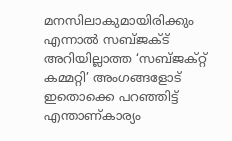മനസിലാകുമായിരിക്കും എന്നാൽ സബ്ജക്ട് അറിയില്ലാത്ത ‘സബ്ജക്റ്റ് കമ്മറ്റി’ അംഗങ്ങളോട് ഇതൊക്കെ പറഞ്ഞിട്ട് എന്താണ്കാര്യം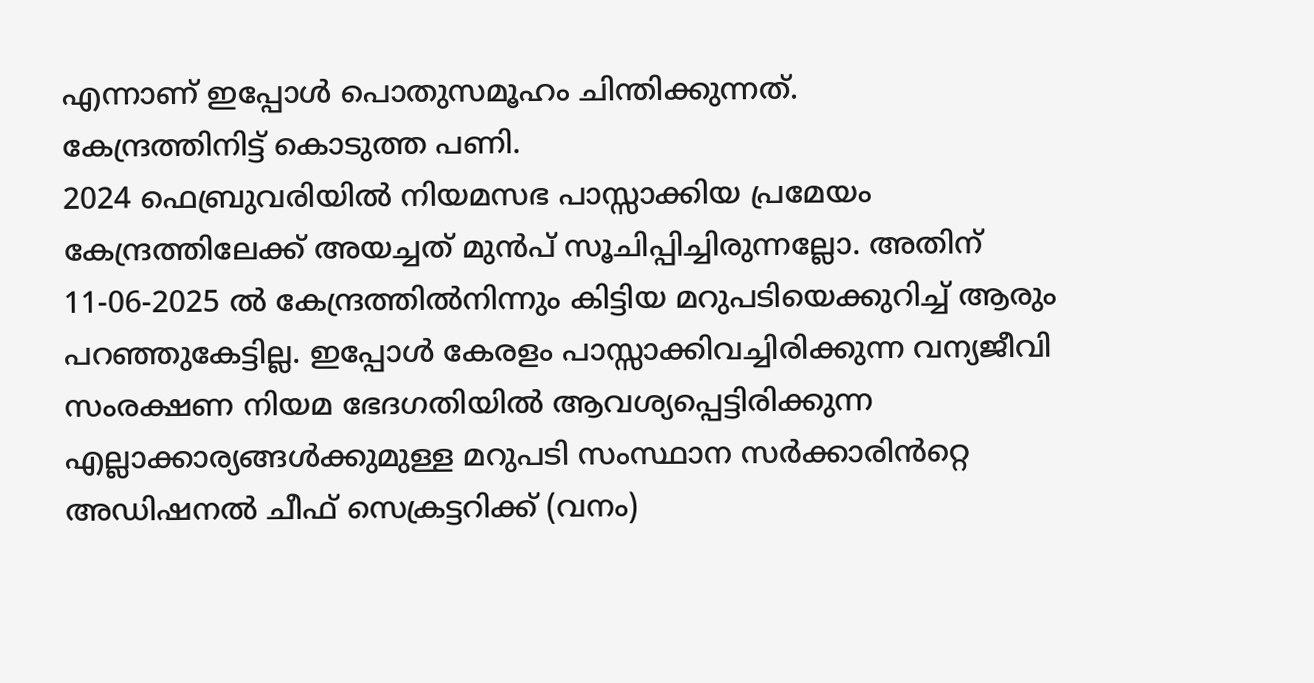എന്നാണ് ഇപ്പോൾ പൊതുസമൂഹം ചിന്തിക്കുന്നത്.
കേന്ദ്രത്തിനിട്ട് കൊടുത്ത പണി.
2024 ഫെബ്രുവരിയിൽ നിയമസഭ പാസ്സാക്കിയ പ്രമേയം കേന്ദ്രത്തിലേക്ക് അയച്ചത് മുൻപ് സൂചിപ്പിച്ചിരുന്നല്ലോ. അതിന് 11-06-2025 ൽ കേന്ദ്രത്തിൽനിന്നും കിട്ടിയ മറുപടിയെക്കുറിച്ച് ആരും പറഞ്ഞുകേട്ടില്ല. ഇപ്പോൾ കേരളം പാസ്സാക്കിവച്ചിരിക്കുന്ന വന്യജീവി സംരക്ഷണ നിയമ ഭേദഗതിയിൽ ആവശ്യപ്പെട്ടിരിക്കുന്ന എല്ലാക്കാര്യങ്ങൾക്കുമുള്ള മറുപടി സംസ്ഥാന സർക്കാരിൻറ്റെ അഡിഷനൽ ചീഫ് സെക്രട്ടറിക്ക് (വനം)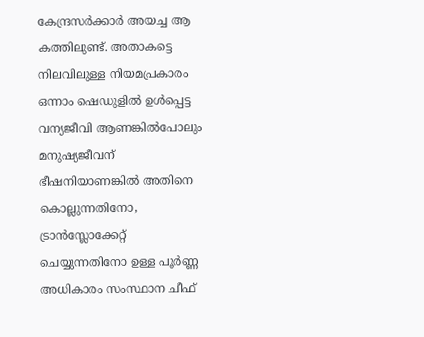കേന്ദ്രസർക്കാർ അയച്ച ആ കത്തിലുണ്ട്. അതാകട്ടെ നിലവിലുള്ള നിയമപ്രകാരം ഒന്നാം ഷെഡുളിൽ ഉൾപ്പെട്ട വന്യജീവി ആണങ്കിൽപോലും മനുഷ്യജീവന് ഭീഷനിയാണങ്കിൽ അതിനെ കൊല്ലുന്നതിനോ, ട്രാൻസ്ലോക്കേറ്റ് ചെയ്യുന്നതിനോ ഉള്ള പൂർണ്ണ അധികാരം സംസ്ഥാന ചീഫ്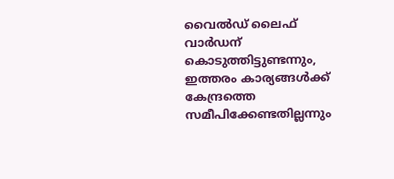വൈൽഡ് ലൈഫ് വാർഡന് കൊടുത്തിട്ടുണ്ടന്നും, ഇത്തരം കാര്യങ്ങൾക്ക് കേന്ദ്രത്തെ സമീപിക്കേണ്ടതില്ലന്നും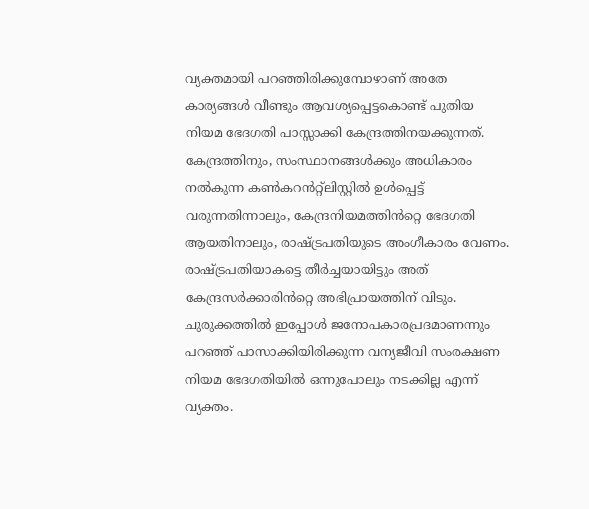വ്യക്തമായി പറഞ്ഞിരിക്കുമ്പോഴാണ് അതേ കാര്യങ്ങൾ വീണ്ടും ആവശ്യപ്പെട്ടകൊണ്ട് പുതിയ നിയമ ഭേദഗതി പാസ്സാക്കി കേന്ദ്രത്തിനയക്കുന്നത്. കേന്ദ്രത്തിനും, സംസ്ഥാനങ്ങൾക്കും അധികാരം നൽകുന്ന കൺകറൻറ്റ്ലിസ്റ്റിൽ ഉൾപ്പെട്ട് വരുന്നതിന്നാലും, കേന്ദ്രനിയമത്തിൻറ്റെ ഭേദഗതി ആയതിനാലും, രാഷ്ട്രപതിയുടെ അംഗീകാരം വേണം. രാഷ്ട്രപതിയാകട്ടെ തീർച്ചയായിട്ടും അത് കേന്ദ്രസർക്കാരിൻറ്റെ അഭിപ്രായത്തിന് വിടും. ചുരുക്കത്തിൽ ഇപ്പോൾ ജനോപകാരപ്രദമാണന്നും പറഞ്ഞ് പാസാക്കിയിരിക്കുന്ന വന്യജീവി സംരക്ഷണ നിയമ ഭേദഗതിയിൽ ഒന്നുപോലും നടക്കില്ല എന്ന് വ്യക്തം.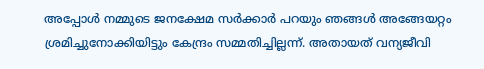അപ്പോൾ നമ്മുടെ ജനക്ഷേമ സർക്കാർ പറയും ഞങ്ങൾ അങ്ങേയറ്റം ശ്രമിച്ചുനോക്കിയിട്ടും കേന്ദ്രം സമ്മതിച്ചില്ലന്ന്. അതായത് വന്യജീവി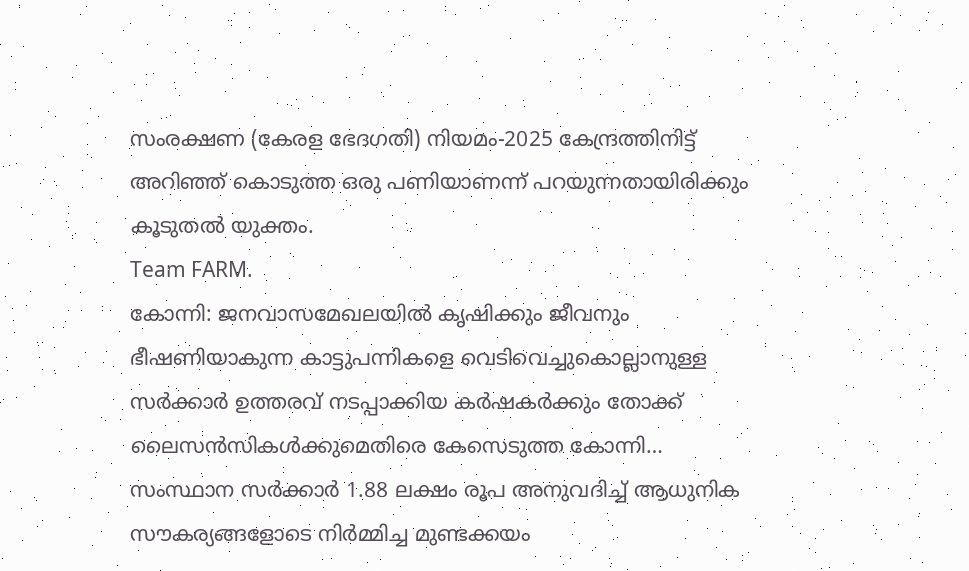സംരക്ഷണ (കേരള ഭേദഗതി) നിയമം-2025 കേന്ദ്രത്തിനിട്ട് അറിഞ്ഞ് കൊടുത്ത ഒരു പണിയാണന്ന് പറയുന്നതായിരിക്കും കൂടുതൽ യുക്തം.
Team FARM.
കോന്നി: ജനവാസമേഖലയിൽ കൃഷിക്കും ജീവനും ഭീഷണിയാകുന്ന കാട്ടുപന്നികളെ വെടിവെച്ചുകൊല്ലാനുള്ള സർക്കാർ ഉത്തരവ് നടപ്പാക്കിയ കർഷകർക്കും തോക്ക് ലൈസൻസികൾക്കുമെതിരെ കേസെടുത്ത കോന്നി…
സംസ്ഥാന സർക്കാർ 1.88 ലക്ഷം രൂപ അനുവദിച്ച് ആധുനിക സൗകര്യങ്ങളോടെ നിർമ്മിച്ച മുണ്ടക്കയം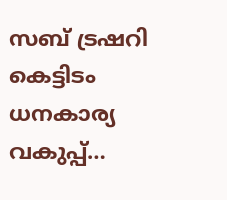സബ് ട്രഷറി കെട്ടിടം ധനകാര്യ വകുപ്പ്…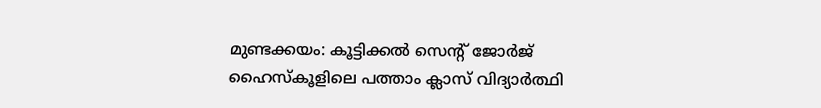മുണ്ടക്കയം: കൂട്ടിക്കൽ സെന്റ് ജോർജ് ഹൈസ്കൂളിലെ പത്താം ക്ലാസ് വിദ്യാർത്ഥി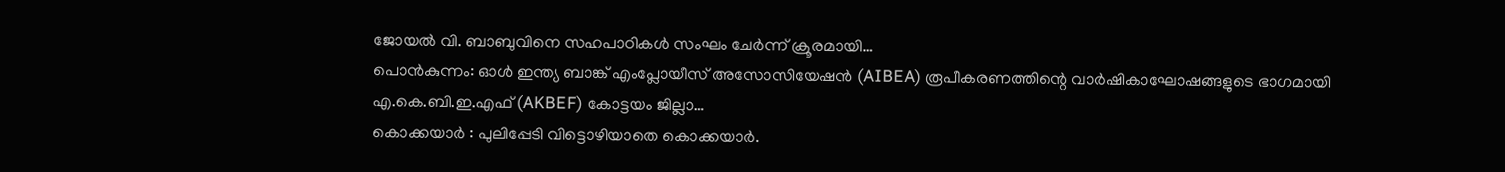ജോയൽ വി. ബാബുവിനെ സഹപാഠികൾ സംഘം ചേർന്ന് ക്രൂരമായി…
പൊൻകുന്നം: ഓൾ ഇന്ത്യ ബാങ്ക് എംപ്ലോയീസ് അസോസിയേഷൻ (AIBEA) രൂപീകരണത്തിന്റെ വാർഷികാഘോഷങ്ങളുടെ ഭാഗമായി എ.കെ.ബി.ഇ.എഫ് (AKBEF) കോട്ടയം ജില്ലാ…
കൊക്കയാർ : പുലിപ്പേടി വിട്ടൊഴിയാതെ കൊക്കയാർ.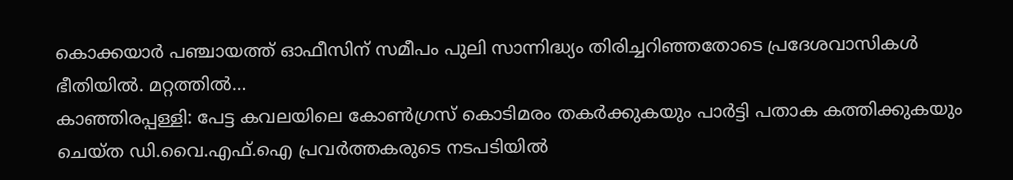കൊക്കയാർ പഞ്ചായത്ത് ഓഫീസിന് സമീപം പുലി സാന്നിദ്ധ്യം തിരിച്ചറിഞ്ഞതോടെ പ്രദേശവാസികൾ ഭീതിയിൽ. മറ്റത്തിൽ…
കാഞ്ഞിരപ്പള്ളി: പേട്ട കവലയിലെ കോൺഗ്രസ് കൊടിമരം തകർക്കുകയും പാർട്ടി പതാക കത്തിക്കുകയും ചെയ്ത ഡി.വൈ.എഫ്.ഐ പ്രവർത്തകരുടെ നടപടിയിൽ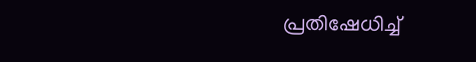പ്രതിഷേധിച്ച്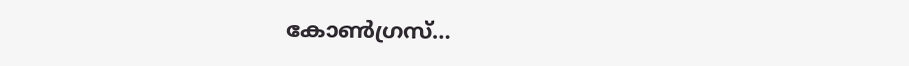കോൺഗ്രസ്…